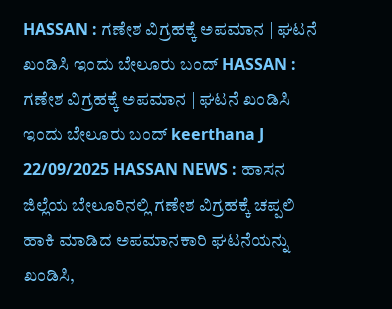HASSAN : ಗಣೇಶ ವಿಗ್ರಹಕ್ಕೆ ಅಪಮಾನ | ಘಟನೆ ಖಂಡಿಸಿ ಇಂದು ಬೇಲೂರು ಬಂದ್ HASSAN : ಗಣೇಶ ವಿಗ್ರಹಕ್ಕೆ ಅಪಮಾನ | ಘಟನೆ ಖಂಡಿಸಿ ಇಂದು ಬೇಲೂರು ಬಂದ್ keerthana J 22/09/2025 HASSAN NEWS : ಹಾಸನ ಜಿಲ್ಲೆಯ ಬೇಲೂರಿನಲ್ಲಿ ಗಣೇಶ ವಿಗ್ರಹಕ್ಕೆ ಚಪ್ಪಲಿ ಹಾಕಿ ಮಾಡಿದ ಅಪಮಾನಕಾರಿ ಘಟನೆಯನ್ನು ಖಂಡಿಸಿ,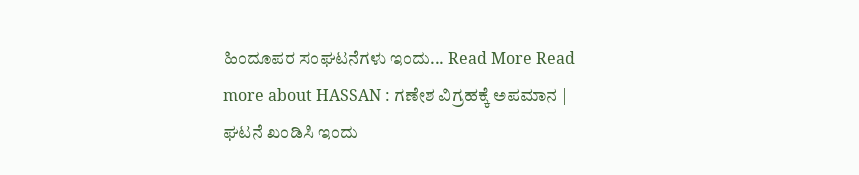ಹಿಂದೂಪರ ಸಂಘಟನೆಗಳು ಇಂದು... Read More Read more about HASSAN : ಗಣೇಶ ವಿಗ್ರಹಕ್ಕೆ ಅಪಮಾನ | ಘಟನೆ ಖಂಡಿಸಿ ಇಂದು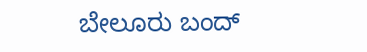ಬೇಲೂರು ಬಂದ್